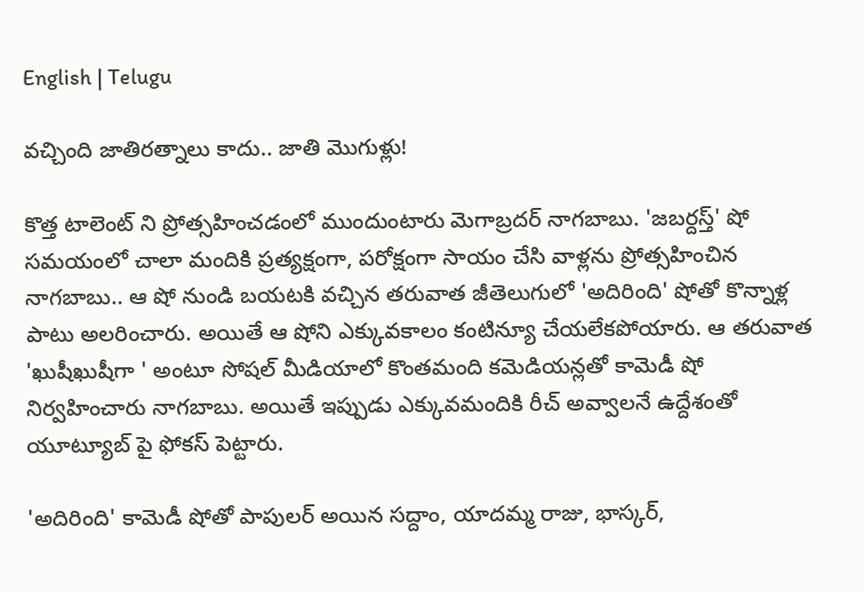English | Telugu

వచ్చింది జాతిరత్నాలు కాదు.. జాతి మొగుళ్లు!

కొత్త టాలెంట్ ని ప్రోత్సహించడంలో ముందుంటారు మెగాబ్రదర్ నాగబాబు. 'జబర్దస్త్' షో సమయంలో చాలా మందికి ప్రత్యక్షంగా, పరోక్షంగా సాయం చేసి వాళ్లను ప్రోత్సహించిన నాగబాబు.. ఆ షో నుండి బయటకి వచ్చిన తరువాత జీతెలుగులో 'అదిరింది' షోతో కొన్నాళ్ల పాటు అలరించారు. అయితే ఆ షోని ఎక్కువకాలం కంటిన్యూ చేయలేకపోయారు. ఆ తరువాత 'ఖుషీఖుషీగా ' అంటూ సోషల్ మీడియాలో కొంతమంది కమెడియన్లతో కామెడీ షో నిర్వహించారు నాగబాబు. అయితే ఇప్పుడు ఎక్కువమందికి రీచ్ అవ్వాలనే ఉద్దేశంతో యూట్యూబ్ పై ఫోకస్ పెట్టారు.

'అదిరింది' కామెడీ షోతో పాపులర్ అయిన సద్దాం, యాదమ్మ రాజు, భాస్కర్,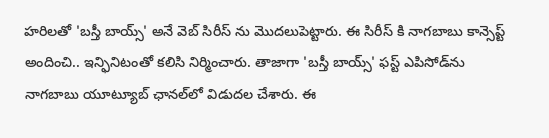హరిలతో 'బస్తీ బాయ్స్' అనే వెబ్ సిరీస్ ను మొదలుపెట్టారు. ఈ సిరీస్ కి నాగబాబు కాన్సెప్ట్ అందించి.. ఇన్ఫినిటంతో కలిసి నిర్మించారు. తాజాగా 'బస్తీ బాయ్స్' ఫస్ట్ ఎపిసోడ్‌ను నాగబాబు యూట్యూబ్ ఛానల్‌లో విడుదల చేశారు. ఈ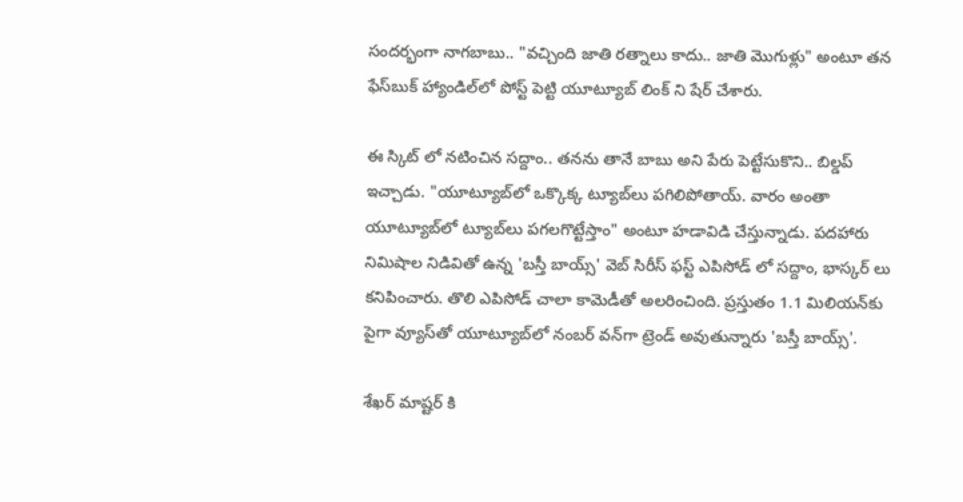సందర్భంగా నాగబాబు.. "వచ్చింది జాతి రత్నాలు కాదు.. జాతి మొగుళ్లు" అంటూ తన ఫేస్‌బుక్ హ్యాండిల్‌లో పోస్ట్ పెట్టి యూట్యూబ్ లింక్ ని షేర్ చేశారు.

ఈ స్కిట్ లో నటించిన సద్దాం.. తనను తానే బాబు అని పేరు పెట్టేసుకొని.. బిల్డప్ ఇచ్చాడు. "యూట్యూబ్‌లో ఒక్కొక్క ట్యూబ్‌లు పగిలిపోతాయ్. వారం అంతా యూట్యూబ్‌లో ట్యూబ్‌లు పగలగొట్టేస్తాం" అంటూ హడావిడి చేస్తున్నాడు. పదహారు నిమిషాల నిడివితో ఉన్న 'బస్తీ బాయ్స్' వెబ్ సిరీస్ ఫస్ట్ ఎపిసోడ్ లో సద్దాం, భాస్కర్ లు కనిపించారు. తొలి ఎపిసోడ్ చాలా కామెడీతో అల‌రించింది. ప్ర‌స్తుతం 1.1 మిలియ‌న్‌కు పైగా వ్యూస్‌తో యూట్యూబ్‌లో నంబ‌ర్ వ‌న్‌గా ట్రెండ్ అవుతున్నారు 'బ‌స్తీ బాయ్స్‌'.

శేఖర్ మాష్టర్ కి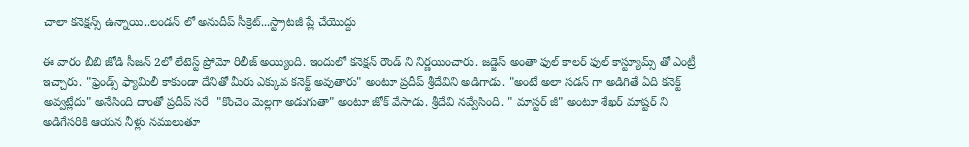చాలా కనెక్షన్స్ ఉన్నాయి..లండన్ లో అనుదీప్ సీక్రెట్...స్ట్రాటజీ ప్లే చేయొద్దు

ఈ వారం బీబి జోడి సీజన్ 2లో లేటెస్ట్ ప్రోమో రిలీజ్ అయ్యింది. ఇందులో కనెక్షన్ రౌండ్ ని నిర్ణయించారు. జడ్జెస్ అంతా ఫుల్ కాలర్ ఫుల్ కాస్ట్యూమ్స్ తో ఎంట్రీ ఇచ్చారు. "ఫ్రెండ్స్ ఫ్యామిలీ కాకుండా దేనితో మీరు ఎక్కువ కనెక్ట్ అవుతారు" అంటూ ప్రదీప్ శ్రీదేవిని అడిగాడు. "అంటే అలా సడన్ గా అడిగితే ఏది కనెక్ట్ అవ్వట్లేదు" అనేసింది దాంతో ప్రదీప్ సరే  "కొంచెం మెల్లగా అడుగుతా" అంటూ జోక్ వేసాడు. శ్రీదేవి నవ్వేసింది. " మాస్టర్ జీ" అంటూ శేఖర్ మాష్టర్ ని అడిగేసరికి ఆయన నీళ్లు నములుతూ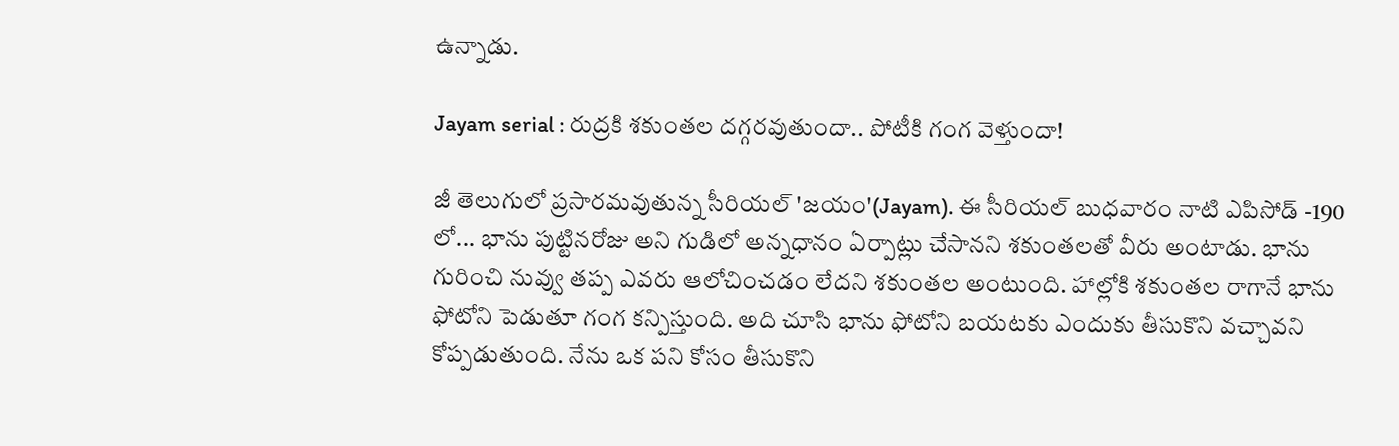ఉన్నాడు.

Jayam serial : రుద్రకి శకుంతల దగ్గరవుతుందా.. పోటీకి గంగ వెళ్తుందా!

జీ తెలుగులో ప్రసారమవుతున్న సీరియల్ 'జయం'(Jayam). ఈ సీరియల్ బుధవారం నాటి ఎపిసోడ్ -190 లో... భాను పుట్టినరోజు అని గుడిలో అన్నధానం ఏర్పాట్లు చేసానని శకుంతలతో వీరు అంటాడు. భాను గురించి నువ్వు తప్ప ఎవరు ఆలోచించడం లేదని శకుంతల అంటుంది. హాల్లోకి శకుంతల రాగానే భాను ఫోటోని పెడుతూ గంగ కన్పిస్తుంది. అది చూసి భాను ఫోటోని బయటకు ఎందుకు తీసుకొని వచ్చావని కోప్పడుతుంది. నేను ఒక పని కోసం తీసుకొని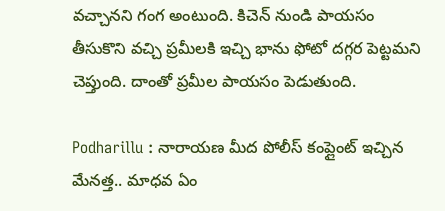వచ్చానని గంగ అంటుంది. కిచెన్ నుండి పాయసం తీసుకొని వచ్చి ప్రమీలకి ఇచ్చి భాను ఫోటో దగ్గర పెట్టమని చెప్తుంది. దాంతో ప్రమీల పాయసం పెడుతుంది.

Podharillu : నారాయణ మీద పోలీస్ కంప్లైంట్ ఇచ్చిన మేనత్త.. మాధవ ఏం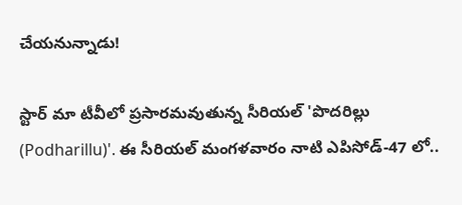చేయనున్నాడు!

స్టార్ మా టీవీలో ప్రసారమవుతున్న సీరియల్ 'పొదరిల్లు (Podharillu)'. ఈ సీరియల్ మంగళవారం నాటి ఎపిసోడ్-47 లో..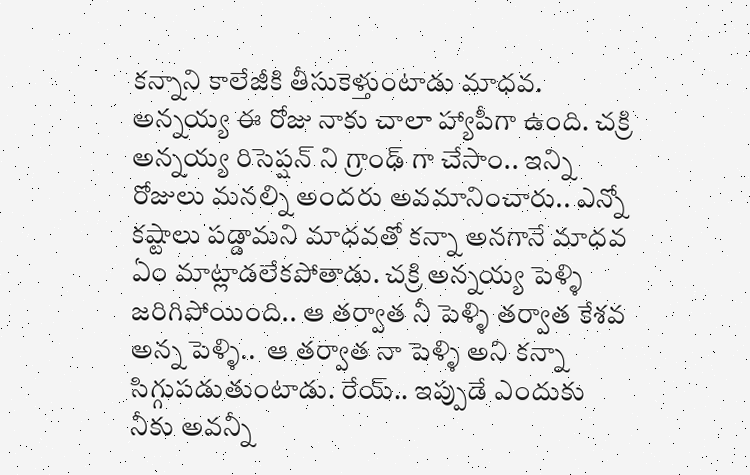కన్నాని కాలేజీకి తీసుకెళ్తుంటాడు మాధవ. అన్నయ్య ఈ రోజు నాకు చాలా హ్యాపీగా ఉంది. చక్రి అన్నయ్య రిసెప్షన్ ని గ్రాంఢ్ గా చేసాం.. ఇన్ని రోజులు మనల్ని అందరు అవమానించారు.. ఎన్నో కష్టాలు పడ్డామని మాధవతో కన్నా అనగానే మాధవ ఏం మాట్లాడలేకపోతాడు. చక్రి అన్నయ్య పెళ్ళి జరిగిపోయింది.. ఆ తర్వాత నీ పెళ్ళి తర్వాత కేశవ అన్న పెళ్ళి..  ఆ తర్వాత నా పెళ్ళి అని కన్నా సిగ్గుపడుతుంటాడు. రేయ్.. ఇప్పుడే ఎందుకు నీకు అవన్నీ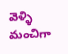వెళ్ళి మంచిగా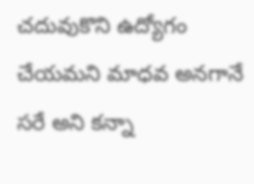చదువుకొని ఉద్యోగం చేయమని మాధవ అనగానే సరే అని కన్నా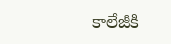కాలేజీకి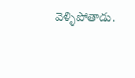వెళ్ళిపోతాడు.